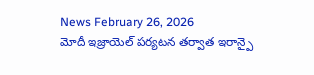News February 26, 2026
మోదీ ఇజ్రాయెల్ పర్యటన తర్వాత ఇరాన్పై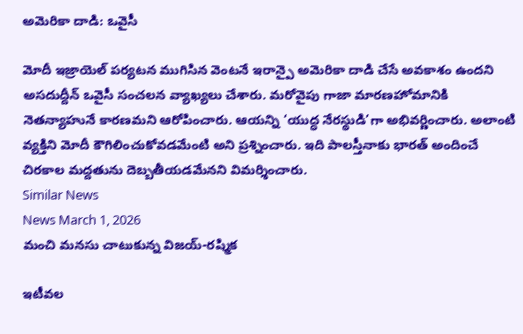అమెరికా దాడి: ఒవైసీ

మోదీ ఇజ్రాయెల్ పర్యటన ముగిసిన వెంటనే ఇరాన్పై అమెరికా దాడి చేసే అవకాశం ఉందని అసదుద్దీన్ ఒవైసీ సంచలన వ్యాఖ్యలు చేశారు. మరోవైపు గాజా మారణహోమానికి నెతన్యాహునే కారణమని ఆరోపించారు. ఆయన్ని ‘యుద్ధ నేరస్థుడి’గా అభివర్ణించారు. అలాంటి వ్యక్తిని మోదీ కౌగిలించుకోవడమేంటి అని ప్రశ్నించారు. ఇది పాలస్తీనాకు భారత్ అందించే చిరకాల మద్దతును దెబ్బతీయడమేనని విమర్శించారు.
Similar News
News March 1, 2026
మంచి మనసు చాటుకున్న విజయ్-రష్మిక

ఇటీవల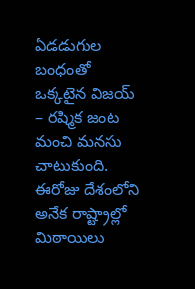ఏడడుగుల బంధంతో ఒక్కటైన విజయ్ – రష్మిక జంట మంచి మనసు చాటుకుంది. ఈరోజు దేశంలోని అనేక రాష్ట్రాల్లో మిఠాయిలు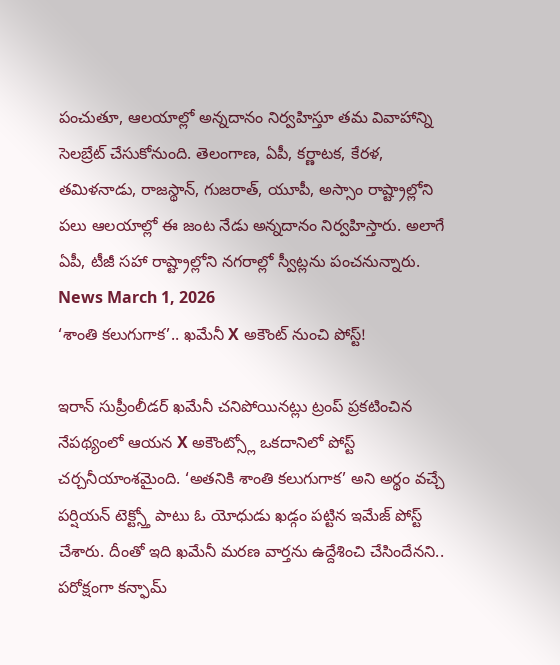పంచుతూ, ఆలయాల్లో అన్నదానం నిర్వహిస్తూ తమ వివాహాన్ని సెలబ్రేట్ చేసుకోనుంది. తెలంగాణ, ఏపీ, కర్ణాటక, కేరళ, తమిళనాడు, రాజస్థాన్, గుజరాత్, యూపీ, అస్సాం రాష్ట్రాల్లోని పలు ఆలయాల్లో ఈ జంట నేడు అన్నదానం నిర్వహిస్తారు. అలాగే ఏపీ, టీజీ సహా రాష్ట్రాల్లోని నగరాల్లో స్వీట్లను పంచనున్నారు.
News March 1, 2026
‘శాంతి కలుగుగాక’.. ఖమేనీ X అకౌంట్ నుంచి పోస్ట్!

ఇరాన్ సుప్రీంలీడర్ ఖమేనీ చనిపోయినట్లు ట్రంప్ ప్రకటించిన నేపథ్యంలో ఆయన X అకౌంట్స్లో ఒకదానిలో పోస్ట్ చర్చనీయాంశమైంది. ‘అతనికి శాంతి కలుగుగాక’ అని అర్థం వచ్చే పర్షియన్ టెక్ట్స్తో పాటు ఓ యోధుడు ఖడ్గం పట్టిన ఇమేజ్ పోస్ట్ చేశారు. దీంతో ఇది ఖమేనీ మరణ వార్తను ఉద్దేశించి చేసిందేనని.. పరోక్షంగా కన్ఫామ్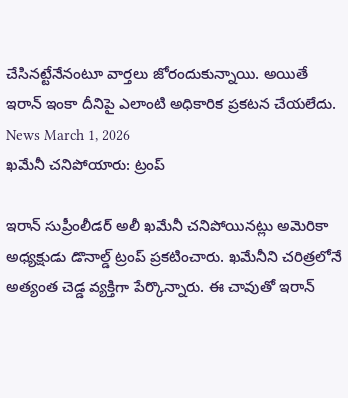చేసినట్టేనేనంటూ వార్తలు జోరందుకున్నాయి. అయితే ఇరాన్ ఇంకా దీనిపై ఎలాంటి అధికారిక ప్రకటన చేయలేదు.
News March 1, 2026
ఖమేనీ చనిపోయారు: ట్రంప్

ఇరాన్ సుప్రీంలీడర్ అలీ ఖమేనీ చనిపోయినట్లు అమెరికా అధ్యక్షుడు డొనాల్డ్ ట్రంప్ ప్రకటించారు. ఖమేనీని చరిత్రలోనే అత్యంత చెడ్డ వ్యక్తిగా పేర్కొన్నారు. ఈ చావుతో ఇరాన్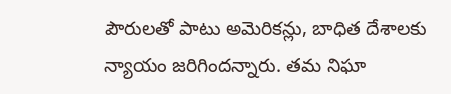పౌరులతో పాటు అమెరికన్లు, బాధిత దేశాలకు న్యాయం జరిగిందన్నారు. తమ నిఘా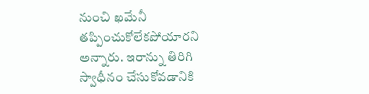నుంచి ఖమేనీ తప్పించుకోలేకపోయారని అన్నారు. ఇరాన్ను తిరిగి స్వాధీనం చేసుకోవడానికి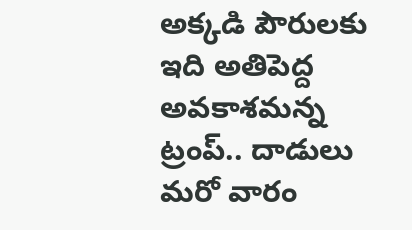అక్కడి పౌరులకు ఇది అతిపెద్ద అవకాశమన్న ట్రంప్.. దాడులు మరో వారం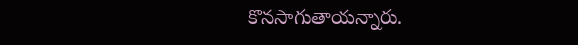కొనసాగుతాయన్నారు.